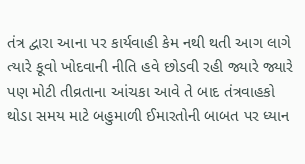તંત્ર દ્વારા આના પર કાર્યવાહી કેમ નથી થતી આગ લાગે ત્યારે કૂવો ખોદવાની નીતિ હવે છોડવી રહી જ્યારે જ્યારે પણ મોટી તીવ્રતાના આંચકા આવે તે બાદ તંત્રવાહકો થોડા સમય માટે બહુમાળી ઈમારતોની બાબત પર ધ્યાન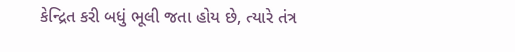કેન્દ્રિત કરી બધું ભૂલી જતા હોય છે, ત્યારે તંત્ર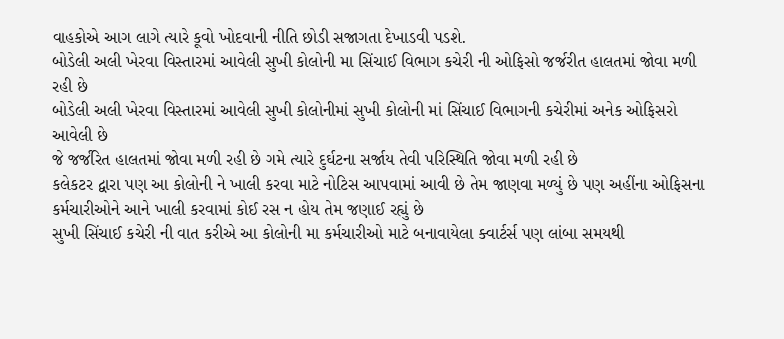વાહકોએ આગ લાગે ત્યારે કૂવો ખોદવાની નીતિ છોડી સજાગતા દેખાડવી પડશે.
બોડેલી અલી ખેરવા વિસ્તારમાં આવેલી સુખી કોલોની મા સિંચાઈ વિભાગ કચેરી ની ઓફિસો જર્જરીત હાલતમાં જોવા મળી રહી છે
બોડેલી અલી ખેરવા વિસ્તારમાં આવેલી સુખી કોલોનીમાં સુખી કોલોની માં સિંચાઈ વિભાગની કચેરીમાં અનેક ઓફિસરો આવેલી છે
જે જર્જરિત હાલતમાં જોવા મળી રહી છે ગમે ત્યારે દુર્ઘટના સર્જાય તેવી પરિસ્થિતિ જોવા મળી રહી છે
કલેકટર દ્વારા પણ આ કોલોની ને ખાલી કરવા માટે નોટિસ આપવામાં આવી છે તેમ જાણવા મળ્યું છે પણ અહીંના ઓફિસના કર્મચારીઓને આને ખાલી કરવામાં કોઈ રસ ન હોય તેમ જણાઈ રહ્યું છે
સુખી સિંચાઈ કચેરી ની વાત કરીએ આ કોલોની મા કર્મચારીઓ માટે બનાવાયેલા ક્વાર્ટર્સ પણ લાંબા સમયથી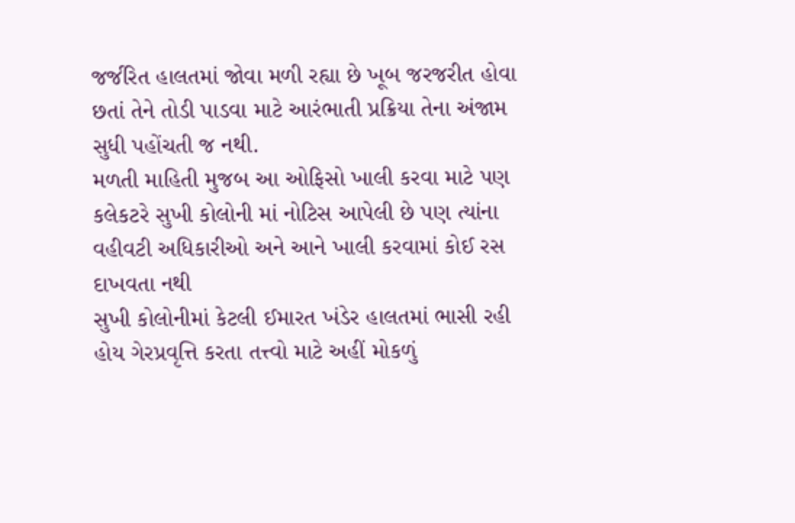જર્જરિત હાલતમાં જોવા મળી રહ્યા છે ખૂબ જરજરીત હોવા છતાં તેને તોડી પાડવા માટે આરંભાતી પ્રક્રિયા તેના અંજામ સુધી પહોંચતી જ નથી.
મળતી માહિતી મુજબ આ ઓફિસો ખાલી કરવા માટે પણ કલેકટરે સુખી કોલોની માં નોટિસ આપેલી છે પણ ત્યાંના વહીવટી અધિકારીઓ અને આને ખાલી કરવામાં કોઈ રસ દાખવતા નથી
સુખી કોલોનીમાં કેટલી ઈમારત ખંડેર હાલતમાં ભાસી રહી હોય ગેરપ્રવૃત્તિ કરતા તત્ત્વો માટે અહીં મોકળું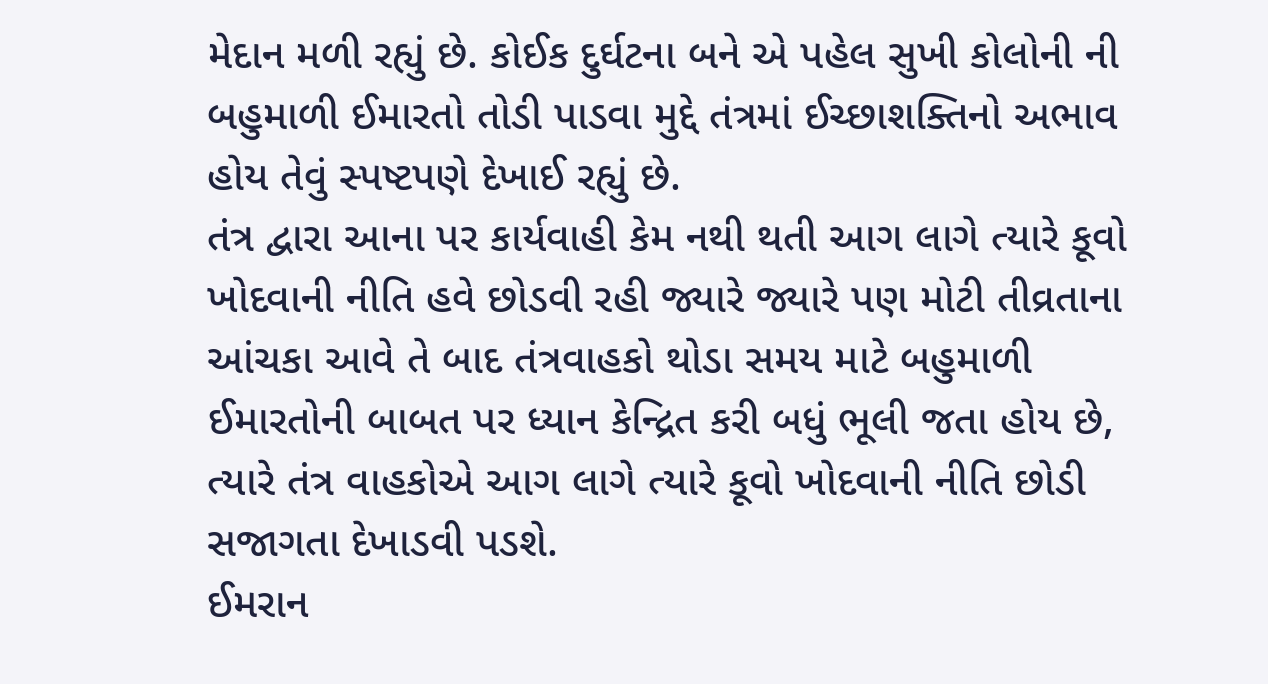મેદાન મળી રહ્યું છે. કોઈક દુર્ઘટના બને એ પહેલ સુખી કોલોની ની બહુમાળી ઈમારતો તોડી પાડવા મુદ્દે તંત્રમાં ઈચ્છાશક્તિનો અભાવ હોય તેવું સ્પષ્ટપણે દેખાઈ રહ્યું છે.
તંત્ર દ્વારા આના પર કાર્યવાહી કેમ નથી થતી આગ લાગે ત્યારે કૂવો ખોદવાની નીતિ હવે છોડવી રહી જ્યારે જ્યારે પણ મોટી તીવ્રતાના આંચકા આવે તે બાદ તંત્રવાહકો થોડા સમય માટે બહુમાળી ઈમારતોની બાબત પર ધ્યાન કેન્દ્રિત કરી બધું ભૂલી જતા હોય છે, ત્યારે તંત્ર વાહકોએ આગ લાગે ત્યારે કૂવો ખોદવાની નીતિ છોડી સજાગતા દેખાડવી પડશે.
ઈમરાન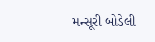મન્સૂરી બોડેલી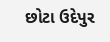છોટા ઉદેપુર